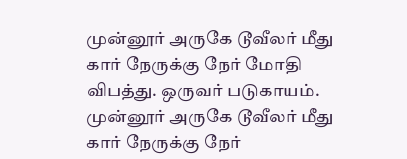முன்னூர் அருகே டூவீலர் மீது கார் நேருக்கு நேர் மோதி விபத்து. ஒருவர் படுகாயம்.
முன்னூர் அருகே டூவீலர் மீது கார் நேருக்கு நேர்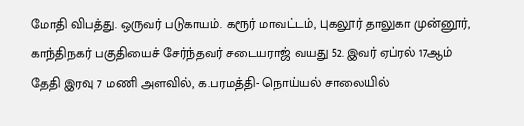மோதி விபத்து. ஒருவர் படுகாயம். கரூர் மாவட்டம், புகலூர் தாலுகா முன்னூர், காந்திநகர் பகுதியைச் சேர்ந்தவர் சடையராஜ் வயது 52. இவர் ஏப்ரல் 17ஆம் தேதி இரவு 7 மணி அளவில், க.பரமத்தி- நொய்யல் சாலையில்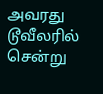அவரது டூவீலரில் சென்று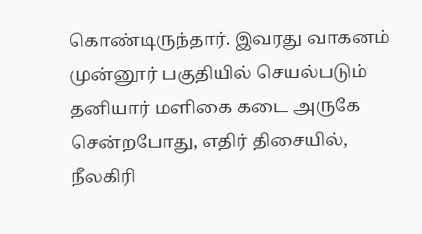கொண்டிருந்தார். இவரது வாகனம் முன்னூர் பகுதியில் செயல்படும் தனியார் மளிகை கடை அருகே சென்றபோது, எதிர் திசையில், நீலகிரி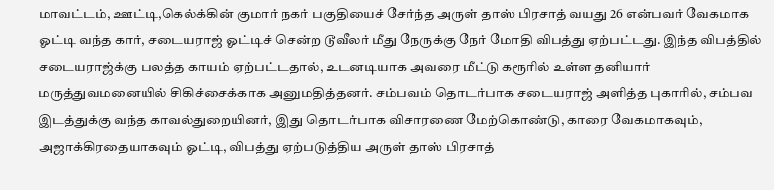மாவட்டம், ஊட்டி,கெல்க்கின் குமார் நகர் பகுதியைச் சேர்ந்த அருள் தாஸ் பிரசாத் வயது 26 என்பவர் வேகமாக ஓட்டி வந்த கார், சடையராஜ் ஓட்டிச் சென்ற டூவீலர் மீது நேருக்கு நேர் மோதி விபத்து ஏற்பட்டது. இந்த விபத்தில் சடையராஜ்க்கு பலத்த காயம் ஏற்பட்டதால், உடனடியாக அவரை மீட்டு கரூரில் உள்ள தனியார் மருத்துவமனையில் சிகிச்சைக்காக அனுமதித்தனர். சம்பவம் தொடர்பாக சடையராஜ் அளித்த புகாரில், சம்பவ இடத்துக்கு வந்த காவல்துறையினர், இது தொடர்பாக விசாரணை மேற்கொண்டு, காரை வேகமாகவும், அஜாக்கிரதையாகவும் ஓட்டி, விபத்து ஏற்படுத்திய அருள் தாஸ் பிரசாத்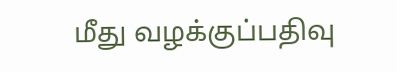மீது வழக்குப்பதிவு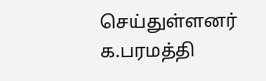செய்துள்ளனர் க.பரமத்தி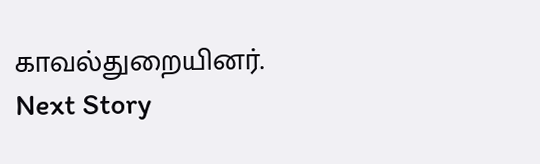காவல்துறையினர்.
Next Story